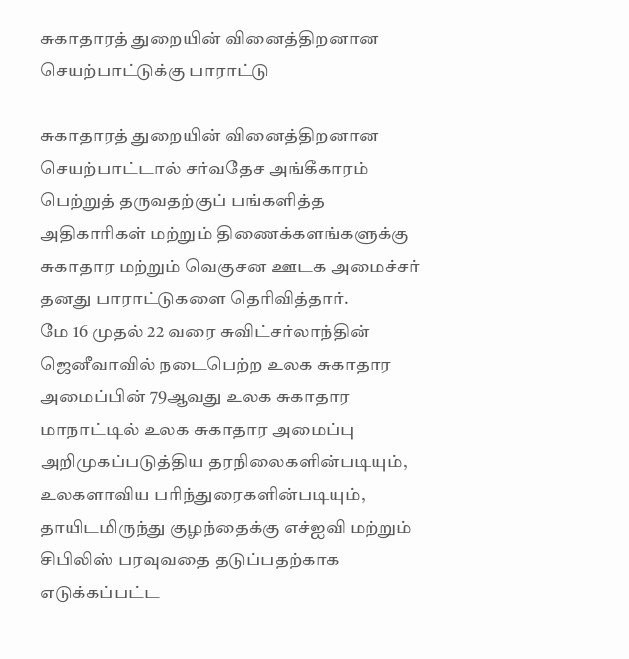சுகாதாரத் துறையின் வினைத்திறனான செயற்பாட்டுக்கு பாராட்டு

சுகாதாரத் துறையின் வினைத்திறனான செயற்பாட்டால் சர்வதேச அங்கீகாரம் பெற்றுத் தருவதற்குப் பங்களித்த அதிகாரிகள் மற்றும் திணைக்களங்களுக்கு சுகாதார மற்றும் வெகுசன ஊடக அமைச்சர் தனது பாராட்டுகளை தெரிவித்தார்.
மே 16 முதல் 22 வரை சுவிட்சர்லாந்தின் ஜெனீவாவில் நடைபெற்ற உலக சுகாதார அமைப்பின் 79ஆவது உலக சுகாதார மாநாட்டில் உலக சுகாதார அமைப்பு அறிமுகப்படுத்திய தரநிலைகளின்படியும், உலகளாவிய பரிந்துரைகளின்படியும், தாயிடமிருந்து குழந்தைக்கு எச்ஐவி மற்றும் சிபிலிஸ் பரவுவதை தடுப்பதற்காக எடுக்கப்பட்ட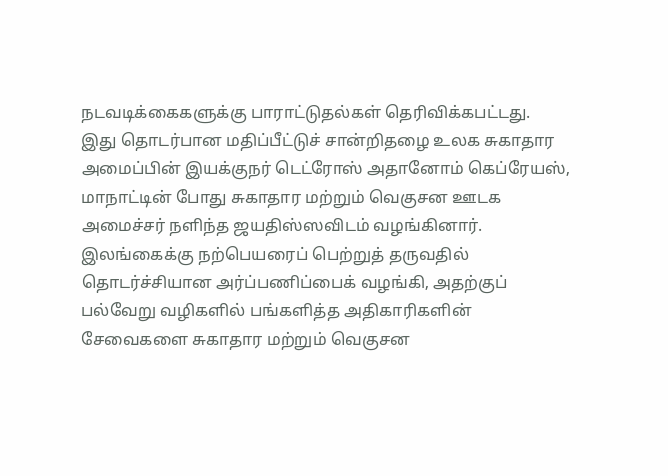நடவடிக்கைகளுக்கு பாராட்டுதல்கள் தெரிவிக்கபட்டது.
இது தொடர்பான மதிப்பீட்டுச் சான்றிதழை உலக சுகாதார அமைப்பின் இயக்குநர் டெட்ரோஸ் அதானோம் கெப்ரேயஸ், மாநாட்டின் போது சுகாதார மற்றும் வெகுசன ஊடக அமைச்சர் நளிந்த ஜயதிஸ்ஸவிடம் வழங்கினார்.
இலங்கைக்கு நற்பெயரைப் பெற்றுத் தருவதில் தொடர்ச்சியான அர்ப்பணிப்பைக் வழங்கி, அதற்குப் பல்வேறு வழிகளில் பங்களித்த அதிகாரிகளின் சேவைகளை சுகாதார மற்றும் வெகுசன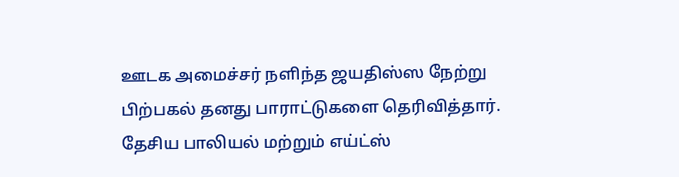ஊடக அமைச்சர் நளிந்த ஜயதிஸ்ஸ நேற்று பிற்பகல் தனது பாராட்டுகளை தெரிவித்தார்.
தேசிய பாலியல் மற்றும் எய்ட்ஸ்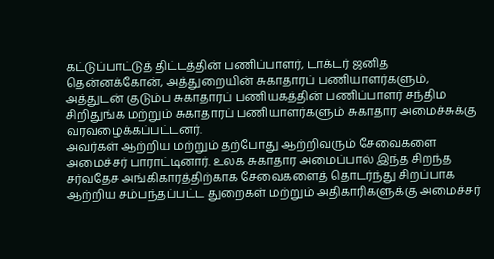கட்டுப்பாட்டுத் திட்டத்தின் பணிப்பாளர், டாக்டர் ஜனித தென்னக்கோன், அத்துறையின் சுகாதாரப் பணியாளர்களும், அத்துடன் குடும்ப சுகாதாரப் பணியகத்தின் பணிப்பாளர் சந்திம சிறிதுங்க மற்றும் சுகாதாரப் பணியாளர்களும் சுகாதார அமைச்சுக்கு வரவழைக்கப்பட்டனர்.
அவர்கள் ஆற்றிய மற்றும் தற்போது ஆற்றிவரும் சேவைகளை அமைச்சர் பாராட்டினார். உலக சுகாதார அமைப்பால் இந்த சிறந்த சர்வதேச அங்கிகாரத்திற்காக சேவைகளைத் தொடர்ந்து சிறப்பாக ஆற்றிய சம்பந்தப்பட்ட துறைகள் மற்றும் அதிகாரிகளுக்கு அமைச்சர்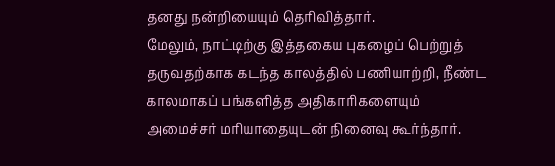தனது நன்றியையும் தெரிவித்தார்.
மேலும், நாட்டிற்கு இத்தகைய புகழைப் பெற்றுத் தருவதற்காக கடந்த காலத்தில் பணியாற்றி, நீண்ட காலமாகப் பங்களித்த அதிகாரிகளையும் அமைச்சர் மரியாதையுடன் நினைவு கூர்ந்தார்.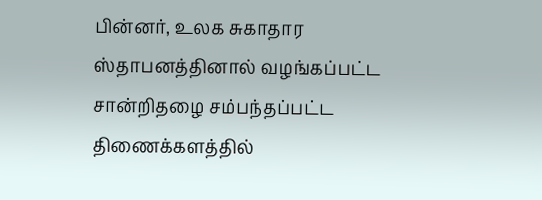பின்னர், உலக சுகாதார ஸ்தாபனத்தினால் வழங்கப்பட்ட சான்றிதழை சம்பந்தப்பட்ட திணைக்களத்தில்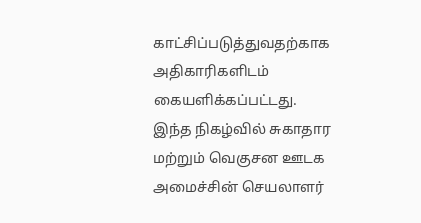காட்சிப்படுத்துவதற்காக அதிகாரிகளிடம் கையளிக்கப்பட்டது.
இந்த நிகழ்வில் சுகாதார மற்றும் வெகுசன ஊடக அமைச்சின் செயலாளர்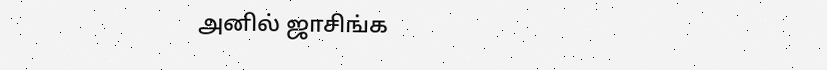அனில் ஜாசிங்க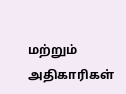மற்றும் அதிகாரிகள்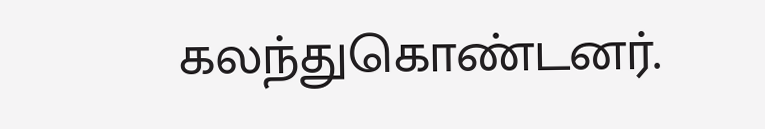கலந்துகொண்டனர்.